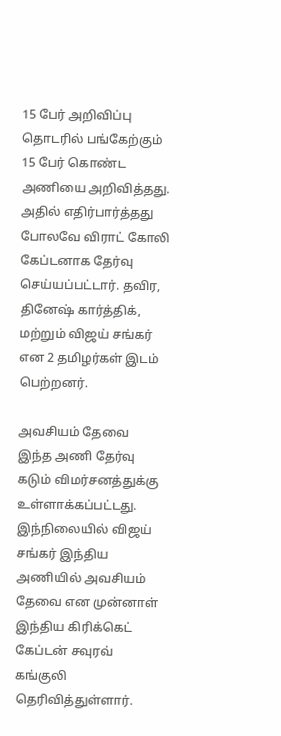15 பேர் அறிவிப்பு
தொடரில் பங்கேற்கும் 15 பேர் கொண்ட அணியை அறிவித்தது. அதில் எதிர்பார்த்தது போலவே விராட் கோலி கேப்டனாக தேர்வு செய்யப்பட்டார். தவிர, தினேஷ் கார்த்திக், மற்றும் விஜய் சங்கர் என 2 தமிழர்கள் இடம் பெற்றனர்.

அவசியம் தேவை
இந்த அணி தேர்வு கடும் விமர்சனத்துக்கு உள்ளாக்கப்பட்டது. இந்நிலையில் விஜய் சங்கர் இந்திய அணியில் அவசியம் தேவை என முன்னாள் இந்திய கிரிக்கெட் கேப்டன் சவுரவ் கங்குலி தெரிவித்துள்ளார்.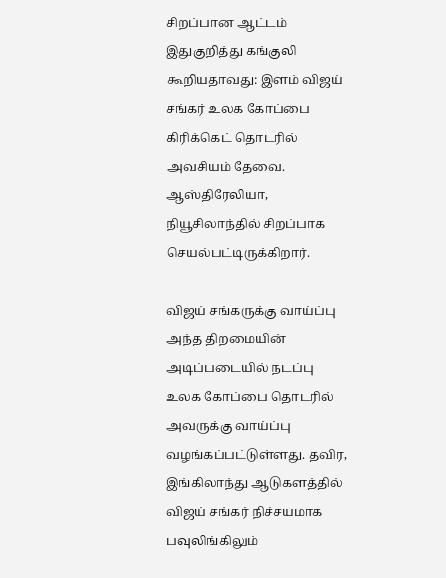சிறப்பான ஆட்டம்
இதுகுறித்து கங்குலி கூறியதாவது: இளம் விஜய் சங்கர் உலக கோப்பை கிரிக்கெட் தொடரில் அவசியம் தேவை. ஆஸ்திரேலியா, நியூசிலாந்தில் சிறப்பாக செயல்பட்டிருக்கிறார்.

விஜய் சங்கருக்கு வாய்ப்பு
அந்த திறமையின் அடிப்படையில் நடப்பு உலக கோப்பை தொடரில் அவருக்கு வாய்ப்பு வழங்கப்பட்டுள்ளது. தவிர, இங்கிலாந்து ஆடுகளத்தில் விஜய் சங்கர் நிச்சயமாக பவுலிங்கிலும்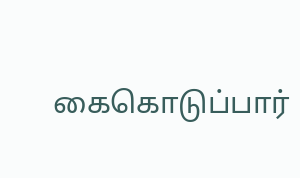கைகொடுப்பார்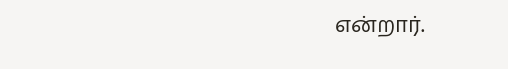என்றார்.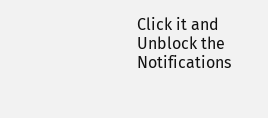Click it and Unblock the Notifications